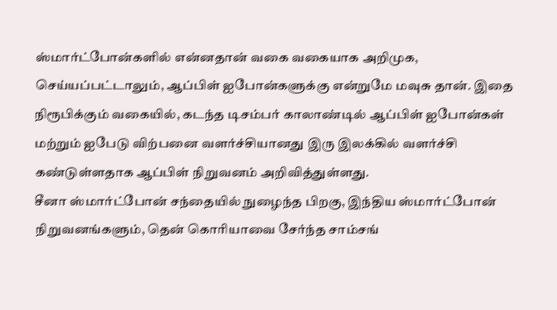ஸ்மார்ட்போன்களில் என்னதான் வகை வகையாக அறிமுக, செய்யப்பட்டாலும், ஆப்பிள் ஐபோன்களுக்கு என்றுமே மவுசு தான். இதை நிரூபிக்கும் வகையில், கடந்த டிசம்பர் காலாண்டில் ஆப்பிள் ஐபோன்கள் மற்றும் ஐபேடு விற்பனை வளர்ச்சியானது இரு இலக்கில் வளர்ச்சி கண்டுள்ளதாக ஆப்பிள் நிறுவனம் அறிவித்துள்ளது.
சீனா ஸ்மார்ட்போன் சந்தையில் நுழைந்த பிறகு, இந்திய ஸ்மார்ட்போன் நிறுவனங்களும், தென் கொரியாவை சேர்ந்த சாம்சங்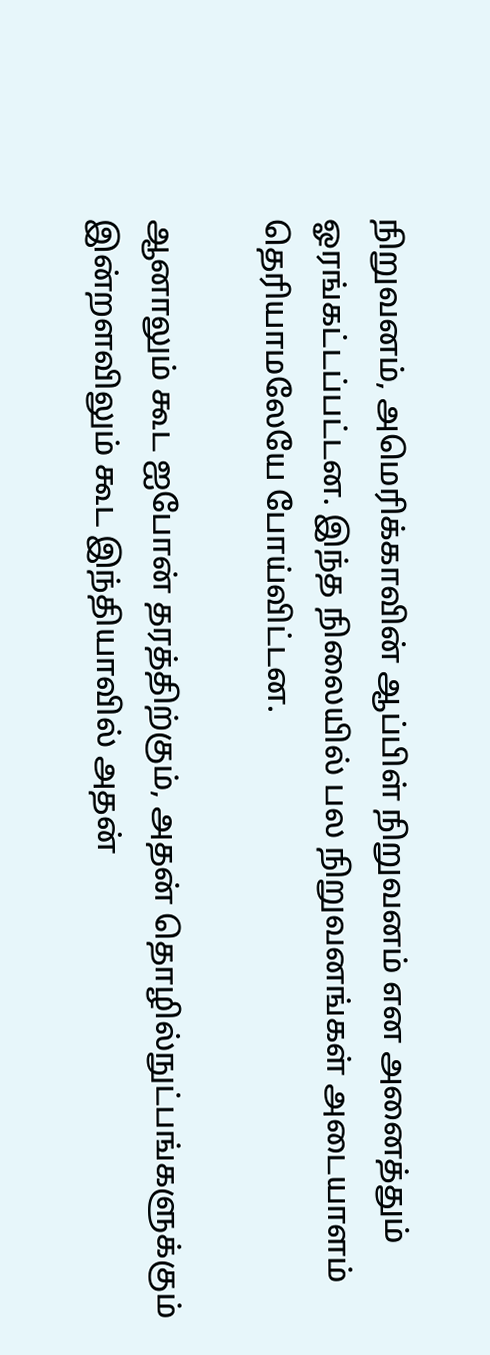நிறுவனம், அமெரிக்காவின் ஆப்பிள் நிறுவனம் என அனைத்தும் ஓரங்கட்டப்பட்டன. இந்த நிலையில் பல நிறுவனங்கள் அடையாளம் தெரியாமலேயே போய்விட்டன.

ஆனாலும் கூட ஐபோன் தரத்திற்கும், அதன் தொழில்நுட்பங்களுக்கும் இன்றளவிலும் கூட இந்தியாவில் அதன்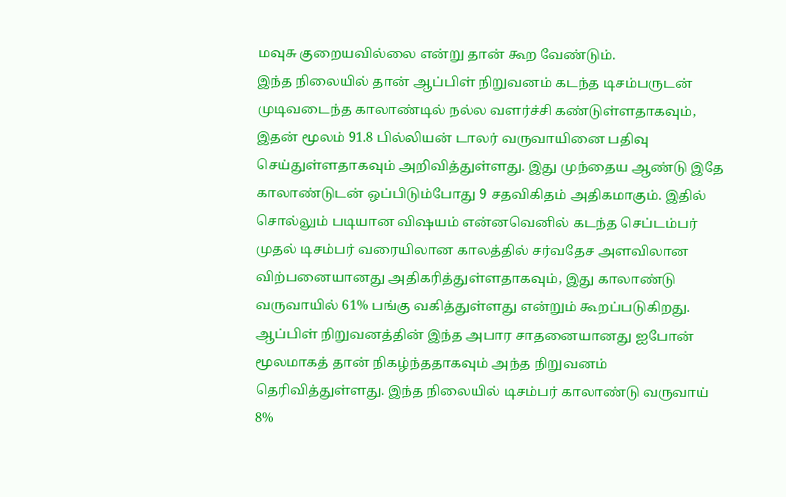மவுசு குறையவில்லை என்று தான் கூற வேண்டும்.
இந்த நிலையில் தான் ஆப்பிள் நிறுவனம் கடந்த டிசம்பருடன் முடிவடைந்த காலாண்டில் நல்ல வளர்ச்சி கண்டுள்ளதாகவும், இதன் மூலம் 91.8 பில்லியன் டாலர் வருவாயினை பதிவு செய்துள்ளதாகவும் அறிவித்துள்ளது. இது முந்தைய ஆண்டு இதே காலாண்டுடன் ஒப்பிடும்போது 9 சதவிகிதம் அதிகமாகும். இதில் சொல்லும் படியான விஷயம் என்னவெனில் கடந்த செப்டம்பர் முதல் டிசம்பர் வரையிலான காலத்தில் சர்வதேச அளவிலான விற்பனையானது அதிகரித்துள்ளதாகவும், இது காலாண்டு வருவாயில் 61% பங்கு வகித்துள்ளது என்றும் கூறப்படுகிறது.
ஆப்பிள் நிறுவனத்தின் இந்த அபார சாதனையானது ஐபோன் மூலமாகத் தான் நிகழ்ந்ததாகவும் அந்த நிறுவனம் தெரிவித்துள்ளது. இந்த நிலையில் டிசம்பர் காலாண்டு வருவாய் 8%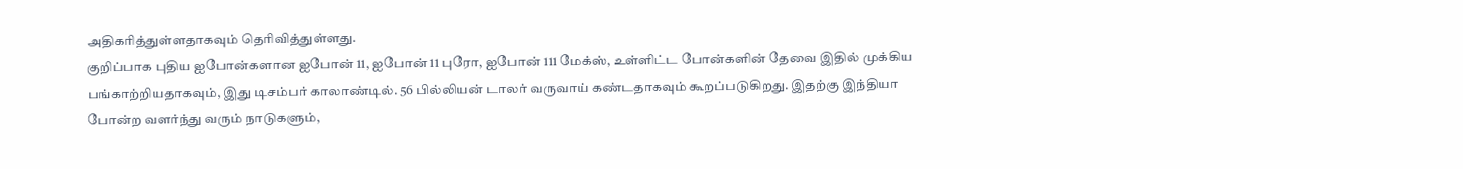அதிகரித்துள்ளதாகவும் தெரிவித்துள்ளது.
குறிப்பாக புதிய ஐபோன்களான ஐபோன் 11, ஐபோன் 11 புரோ, ஐபோன் 111 மேக்ஸ், உள்ளிட்ட போன்களின் தேவை இதில் முக்கிய பங்காற்றியதாகவும், இது டிசம்பர் காலாண்டில். 56 பில்லியன் டாலர் வருவாய் கண்டதாகவும் கூறப்படுகிறது. இதற்கு இந்தியா போன்ற வளர்ந்து வரும் நாடுகளும்,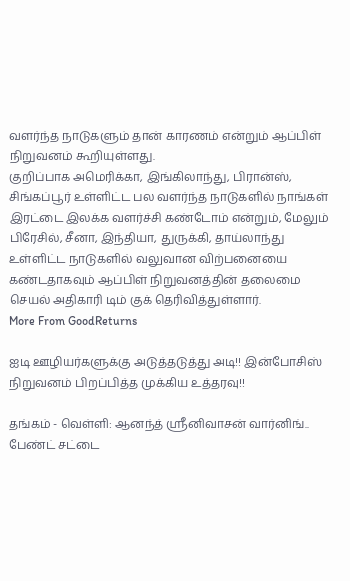வளர்ந்த நாடுகளும் தான் காரணம் என்றும் ஆப்பிள் நிறுவனம் கூறியுள்ளது.
குறிப்பாக அமெரிக்கா, இங்கிலாந்து, பிரான்ஸ், சிங்கப்பூர் உள்ளிட்ட பல வளர்ந்த நாடுகளில் நாங்கள் இரட்டை இலக்க வளர்ச்சி கண்டோம் என்றும், மேலும் பிரேசில், சீனா, இந்தியா, துருக்கி, தாய்லாந்து உள்ளிட்ட நாடுகளில் வலுவான விற்பனையை கண்டதாகவும் ஆப்பிள் நிறுவனத்தின் தலைமை செயல் அதிகாரி டிம் குக் தெரிவித்துள்ளார்.
More From GoodReturns

ஐடி ஊழியர்களுக்கு அடுத்தடுத்து அடி!! இன்போசிஸ் நிறுவனம் பிறப்பித்த முக்கிய உத்தரவு!!

தங்கம் - வெள்ளி: ஆனந்த் ஸ்ரீனிவாசன் வார்னிங்.. பேண்ட் சட்டை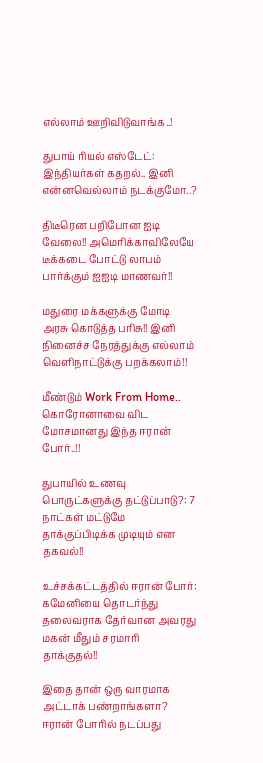எல்லாம் ஊறிவிடுவாங்க..!

துபாய் ரியல் எஸ்டேட்: இந்தியர்கள் கதறல்.. இனி என்னவெல்லாம் நடக்குமோ..?

திடீரென பறிபோன ஐடி வேலை!! அமெரிக்காவிலேயே டீக்கடை போட்டு லாபம் பார்க்கும் ஐஐடி மாணவர்!!

மதுரை மக்களுக்கு மோடி அரசு கொடுத்த பரிசு!! இனி நினைச்ச நேரத்துக்கு எல்லாம் வெளிநாட்டுக்கு பறக்கலாம்!!

மீண்டும் Work From Home.. கொரோனாவை விட மோசமானது இந்த ஈரான் போர்..!!

துபாயில் உணவு பொருட்களுக்கு தட்டுப்பாடு?: 7 நாட்கள் மட்டுமே தாக்குப்பிடிக்க முடியும் என தகவல்!!

உச்சக்கட்டத்தில் ஈரான் போர்: கமேனியை தொடர்ந்து தலைவராக தேர்வான அவரது மகன் மீதும் சரமாரி தாக்குதல்!!

இதை தான் ஒரு வாரமாக அட்டாக் பண்றாங்களா? ஈரான் போரில் நடப்பது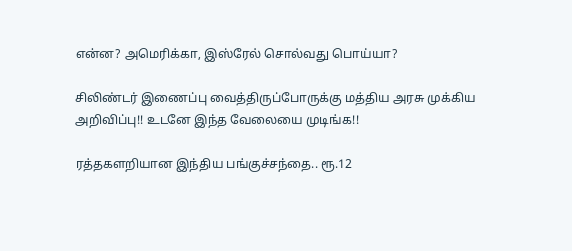என்ன? அமெரிக்கா, இஸ்ரேல் சொல்வது பொய்யா?

சிலிண்டர் இணைப்பு வைத்திருப்போருக்கு மத்திய அரசு முக்கிய அறிவிப்பு!! உடனே இந்த வேலையை முடிங்க!!

ரத்தகளறியான இந்திய பங்குச்சந்தை.. ரூ.12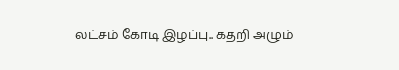லட்சம் கோடி இழப்பு.. கதறி அழும்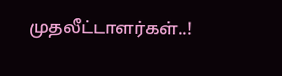முதலீட்டாளர்கள்..!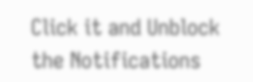Click it and Unblock the Notifications